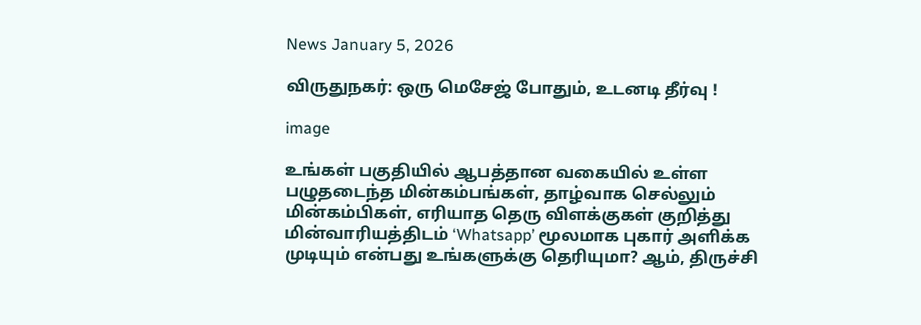News January 5, 2026

விருதுநகர்: ஒரு மெசேஜ் போதும், உடனடி தீர்வு !

image

உங்கள் பகுதியில் ஆபத்தான வகையில் உள்ள பழுதடைந்த மின்கம்பங்கள், தாழ்வாக செல்லும் மின்கம்பிகள், எரியாத தெரு விளக்குகள் குறித்து மின்வாரியத்திடம் ‘Whatsapp’ மூலமாக புகார் அளிக்க முடியும் என்பது உங்களுக்கு தெரியுமா? ஆம், திருச்சி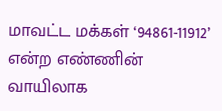மாவட்ட மக்கள் ‘94861-11912’ என்ற எண்ணின் வாயிலாக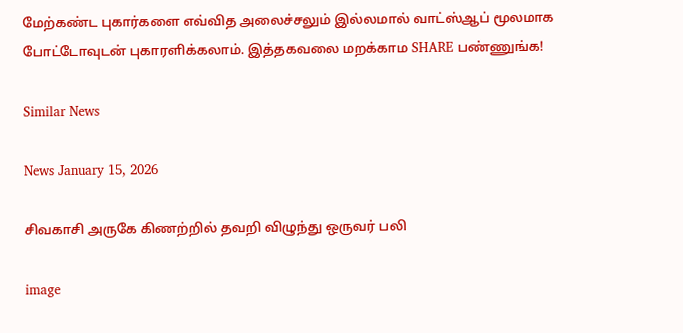மேற்கண்ட புகார்களை எவ்வித அலைச்சலும் இல்லமால் வாட்ஸ்ஆப் மூலமாக போட்டோவுடன் புகாரளிக்கலாம். இத்தகவலை மறக்காம SHARE பண்ணுங்க!

Similar News

News January 15, 2026

சிவகாசி அருகே கிணற்றில் தவறி விழுந்து ஒருவர் பலி

image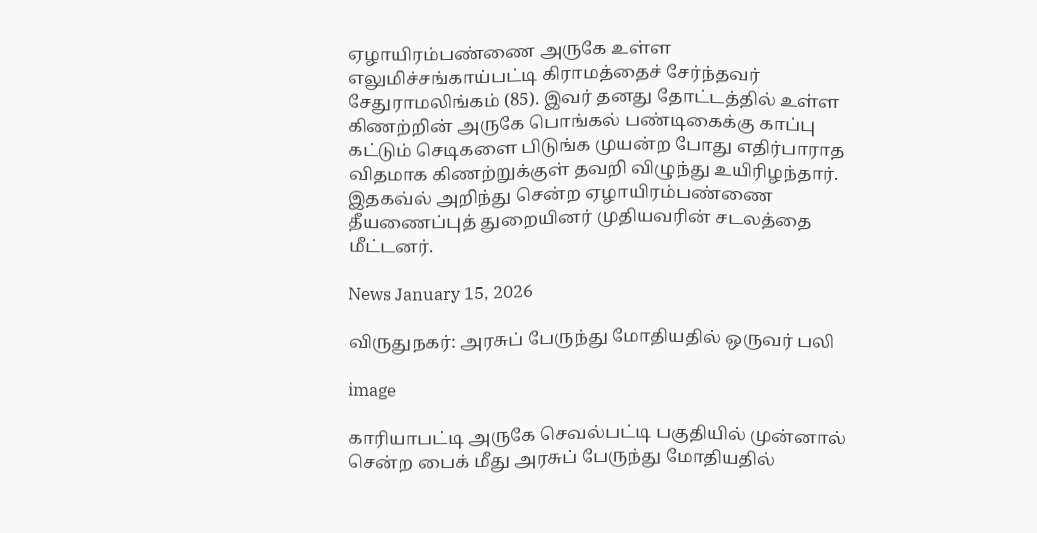ஏழாயிரம்பண்ணை அருகே உள்ள எலுமிச்சங்காய்பட்டி கிராமத்தைச் சேர்ந்தவர் சேதுராமலிங்கம் (85). இவர் தனது தோட்டத்தில் உள்ள கிணற்றின் அருகே பொங்கல் பண்டிகைக்கு காப்பு கட்டும் செடிகளை பிடுங்க முயன்ற போது எதிர்பாராத விதமாக கிணற்றுக்குள் தவறி விழுந்து உயிரிழந்தார். இதகவ்ல் அறிந்து சென்ற ஏழாயிரம்பண்ணை தீயணைப்புத் துறையினர் முதியவரின் சடலத்தை மீட்டனர்.

News January 15, 2026

விருதுநகர்: அரசுப் பேருந்து மோதியதில் ஒருவர் பலி

image

காரியாபட்டி அருகே செவல்பட்டி பகுதியில் முன்னால் சென்ற பைக் மீது அரசுப் பேருந்து மோதியதில்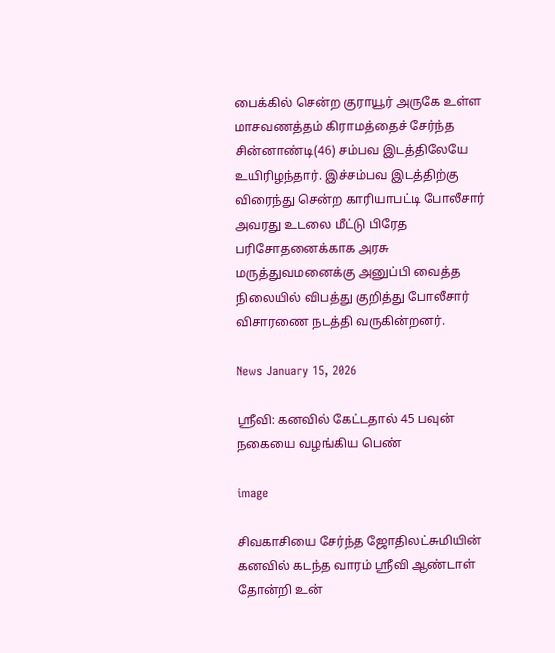பைக்கில் சென்ற குராயூர் அருகே உள்ள மாசவணத்தம் கிராமத்தைச் சேர்ந்த சின்னாண்டி(46) சம்பவ இடத்திலேயே உயிரிழந்தார். இச்சம்பவ இடத்திற்கு விரைந்து சென்ற காரியாபட்டி போலீசார் அவரது உடலை மீட்டு பிரேத ப‌ரிசோதனை‌க்காக அரசு மரு‌த்துவமனை‌க்கு அனுப்பி வைத்த நிலையில் விபத்து குறித்து போலீசார் விசாரணை நடத்தி வருகின்றனர்.

News January 15, 2026

ஸ்ரீவி: கனவில் கேட்டதால் 45 பவுன் நகையை வழங்கிய பெண்

image

சிவகாசியை சேர்ந்த ஜோதிலட்சுமியின் கனவில் கடந்த வாரம் ஸ்ரீவி ஆண்டாள் தோன்றி உன்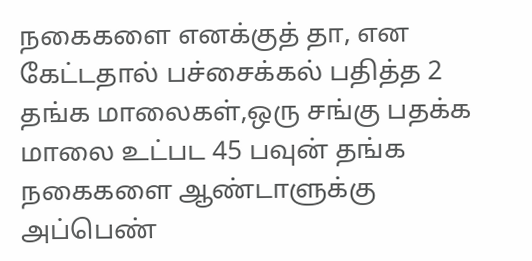நகைகளை எனக்குத் தா, என கேட்டதால் பச்சைக்கல் பதித்த 2 தங்க மாலைகள்,ஒரு சங்கு பதக்க மாலை உட்பட 45 பவுன் தங்க நகைகளை ஆண்டாளுக்கு அப்பெண்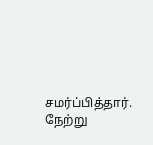சமர்ப்பித்தார். நேற்று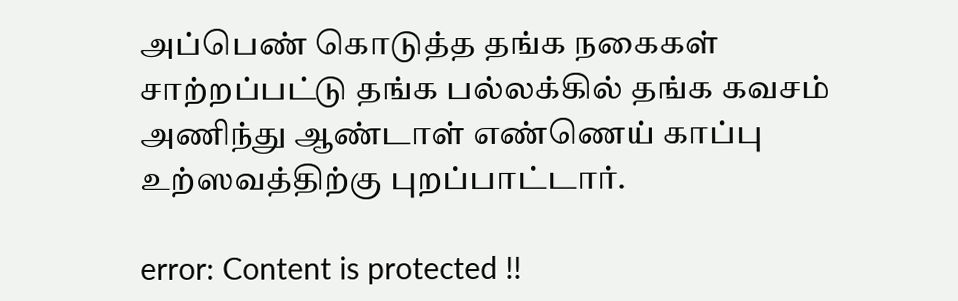அப்பெண் கொடுத்த தங்க நகைகள் சாற்றப்பட்டு தங்க பல்லக்கில் தங்க கவசம் அணிந்து ஆண்டாள் எண்ணெய் காப்பு உற்ஸவத்திற்கு புறப்பாட்டார்.

error: Content is protected !!